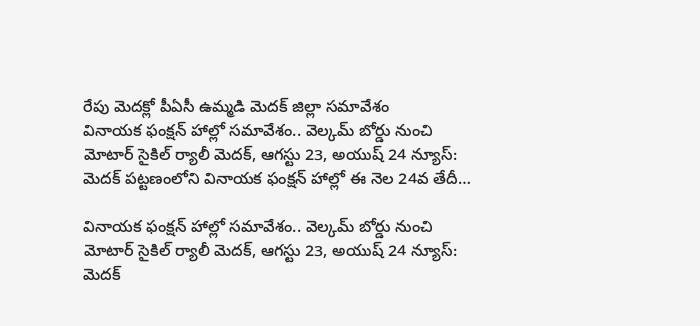రేపు మెదక్లో పీఏసీ ఉమ్మడి మెదక్ జిల్లా సమావేశం
వినాయక ఫంక్షన్ హాల్లో సమావేశం.. వెల్కమ్ బోర్డు నుంచి మోటార్ సైకిల్ ర్యాలీ మెదక్, ఆగస్టు 23, అయుష్ 24 న్యూస్: మెదక్ పట్టణంలోని వినాయక ఫంక్షన్ హాల్లో ఈ నెల 24వ తేదీ…

వినాయక ఫంక్షన్ హాల్లో సమావేశం.. వెల్కమ్ బోర్డు నుంచి మోటార్ సైకిల్ ర్యాలీ మెదక్, ఆగస్టు 23, అయుష్ 24 న్యూస్: మెదక్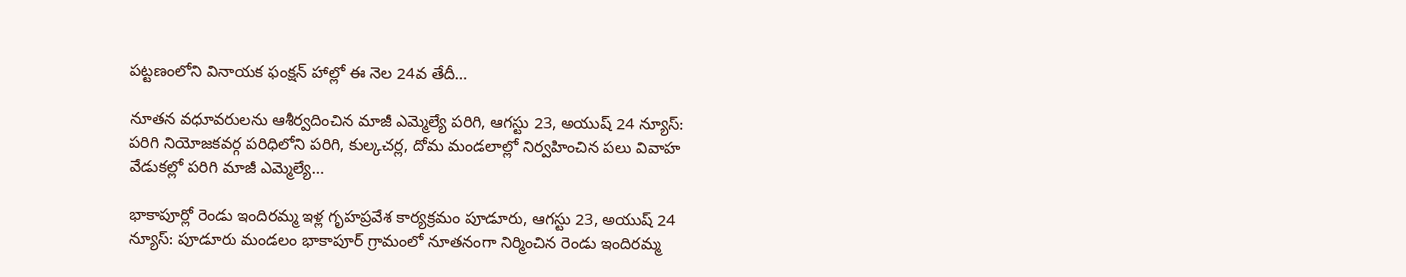పట్టణంలోని వినాయక ఫంక్షన్ హాల్లో ఈ నెల 24వ తేదీ…

నూతన వధూవరులను ఆశీర్వదించిన మాజీ ఎమ్మెల్యే పరిగి, ఆగస్టు 23, అయుష్ 24 న్యూస్: పరిగి నియోజకవర్గ పరిధిలోని పరిగి, కుల్కచర్ల, దోమ మండలాల్లో నిర్వహించిన పలు వివాహ వేడుకల్లో పరిగి మాజీ ఎమ్మెల్యే…

భాకాపూర్లో రెండు ఇందిరమ్మ ఇళ్ల గృహప్రవేశ కార్యక్రమం పూడూరు, ఆగస్టు 23, అయుష్ 24 న్యూస్: పూడూరు మండలం భాకాపూర్ గ్రామంలో నూతనంగా నిర్మించిన రెండు ఇందిరమ్మ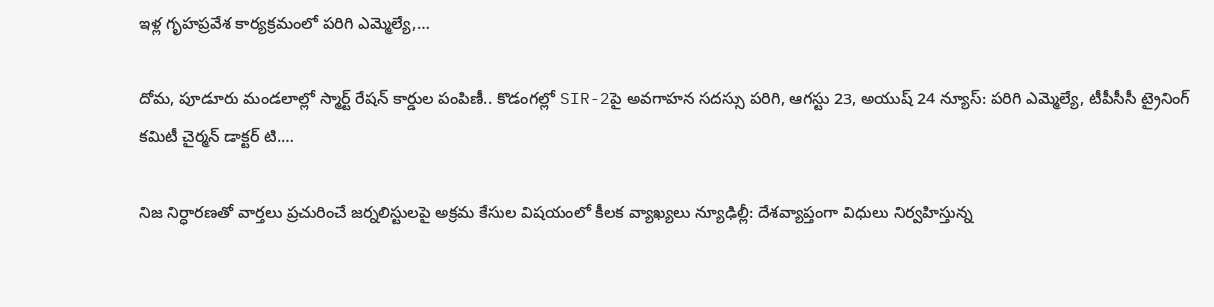ఇళ్ల గృహప్రవేశ కార్యక్రమంలో పరిగి ఎమ్మెల్యే,…

దోమ, పూడూరు మండలాల్లో స్మార్ట్ రేషన్ కార్డుల పంపిణీ.. కొడంగల్లో SIR-2పై అవగాహన సదస్సు పరిగి, ఆగస్టు 23, అయుష్ 24 న్యూస్: పరిగి ఎమ్మెల్యే, టీపీసీసీ ట్రైనింగ్ కమిటీ చైర్మన్ డాక్టర్ టి.…

నిజ నిర్ధారణతో వార్తలు ప్రచురించే జర్నలిస్టులపై అక్రమ కేసుల విషయంలో కీలక వ్యాఖ్యలు న్యూఢిల్లీ: దేశవ్యాప్తంగా విధులు నిర్వహిస్తున్న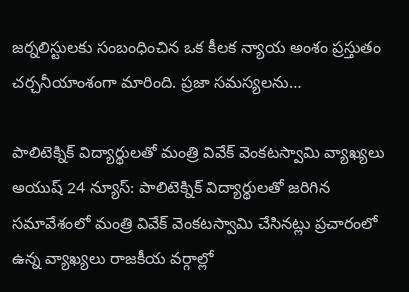జర్నలిస్టులకు సంబంధించిన ఒక కీలక న్యాయ అంశం ప్రస్తుతం చర్చనీయాంశంగా మారింది. ప్రజా సమస్యలను…

పాలిటెక్నిక్ విద్యార్థులతో మంత్రి వివేక్ వెంకటస్వామి వ్యాఖ్యలు అయుష్ 24 న్యూస్: పాలిటెక్నిక్ విద్యార్థులతో జరిగిన సమావేశంలో మంత్రి వివేక్ వెంకటస్వామి చేసినట్లు ప్రచారంలో ఉన్న వ్యాఖ్యలు రాజకీయ వర్గాల్లో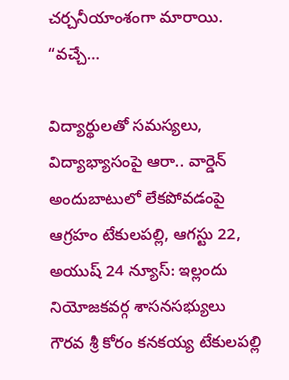చర్చనీయాంశంగా మారాయి. “వచ్చే…

విద్యార్థులతో సమస్యలు, విద్యాభ్యాసంపై ఆరా.. వార్డెన్ అందుబాటులో లేకపోవడంపై ఆగ్రహం టేకులపల్లి, ఆగస్టు 22, అయుష్ 24 న్యూస్: ఇల్లందు నియోజకవర్గ శాసనసభ్యులు గౌరవ శ్రీ కోరం కనకయ్య టేకులపల్లి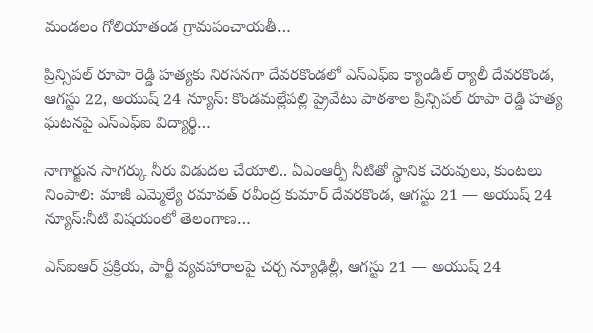మండలం గోలియాతండ గ్రామపంచాయతీ…

ప్రిన్సిపల్ రూపా రెడ్డి హత్యకు నిరసనగా దేవరకొండలో ఎస్ఎఫ్ఐ క్యాండిల్ ర్యాలీ దేవరకొండ, ఆగస్టు 22, అయుష్ 24 న్యూస్: కొండమల్లేపల్లి ప్రైవేటు పాఠశాల ప్రిన్సిపల్ రూపా రెడ్డి హత్య ఘటనపై ఎస్ఎఫ్ఐ విద్యార్థి…

నాగార్జున సాగర్కు నీరు విడుదల చేయాలి.. ఏఎంఆర్పీ నీటితో స్థానిక చెరువులు, కుంటలు నింపాలి: మాజీ ఎమ్మెల్యే రమావత్ రవీంద్ర కుమార్ దేవరకొండ, ఆగస్టు 21 — అయుష్ 24 న్యూస్:నీటి విషయంలో తెలంగాణ…

ఎస్ఐఆర్ ప్రక్రియ, పార్టీ వ్యవహారాలపై చర్చ న్యూఢిల్లీ, ఆగస్టు 21 — అయుష్ 24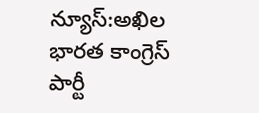న్యూస్:అఖిల భారత కాంగ్రెస్ పార్టీ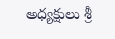అధ్యక్షులు శ్రీ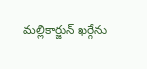మల్లికార్జున్ ఖర్గేను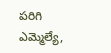పరిగి ఎమ్మెల్యే,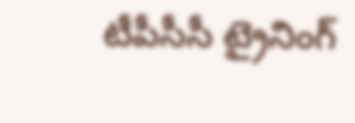టీపీసీసీ ట్రైనింగ్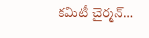కమిటీ చైర్మన్…